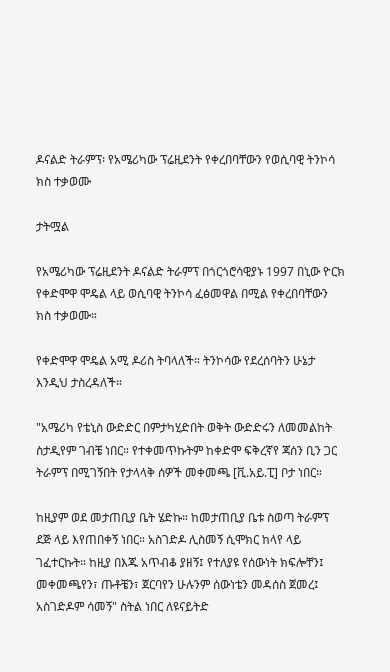ዶናልድ ትራምፕ፡ የአሜሪካው ፕሬዚደንት የቀረበባቸውን የወሲባዊ ትንኮሳ ክስ ተቃወሙ

ታትሟል

የአሜሪካው ፕሬዚደንት ዶናልድ ትራምፕ በጎርጎሮሳዊያኑ 1997 በኒው ዮርክ የቀድሞዋ ሞዴል ላይ ወሲባዊ ትንኮሳ ፈፅመዋል በሚል የቀረበባቸውን ክስ ተቃወሙ።

የቀድሞዋ ሞዴል አሚ ዶሪስ ትባላለች። ትንኮሳው የደረሰባትን ሁኔታ እንዲህ ታስረዳለች።

"አሜሪካ የቴኒስ ውድድር በምታካሂድበት ወቅት ውድድሩን ለመመልከት ስታዲየም ገብቼ ነበር። የተቀመጥኩትም ከቀድሞ ፍቅረኛየ ጃሰን ቢን ጋር ትራምፕ በሚገኝበት የታላላቅ ሰዎች መቀመጫ [ቪ.አይ.ፒ] ቦታ ነበር።

ከዚያም ወደ መታጠቢያ ቤት ሄድኩ። ከመታጠቢያ ቤቱ ስወጣ ትራምፕ ደጅ ላይ እየጠበቀኝ ነበር። አስገድዶ ሊስመኝ ሲሞክር ከላየ ላይ ገፈተርኩት። ከዚያ በእጁ አጥብቆ ያዘኝ፤ የተለያዩ የሰውነት ክፍሎቸን፤ መቀመጫየን፣ ጡቶቼን፣ ጀርባየን ሁሉንም ሰውነቴን መዳሰስ ጀመረ፤ አስገድዶም ሳመኝ" ስትል ነበር ለዩናይትድ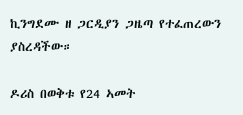ኪንግደሙ ዘ ጋርዲያን ጋዜጣ የተፈጠረውን ያስረዳችው።

ዶሪስ በወቅቱ የ24 ኣመት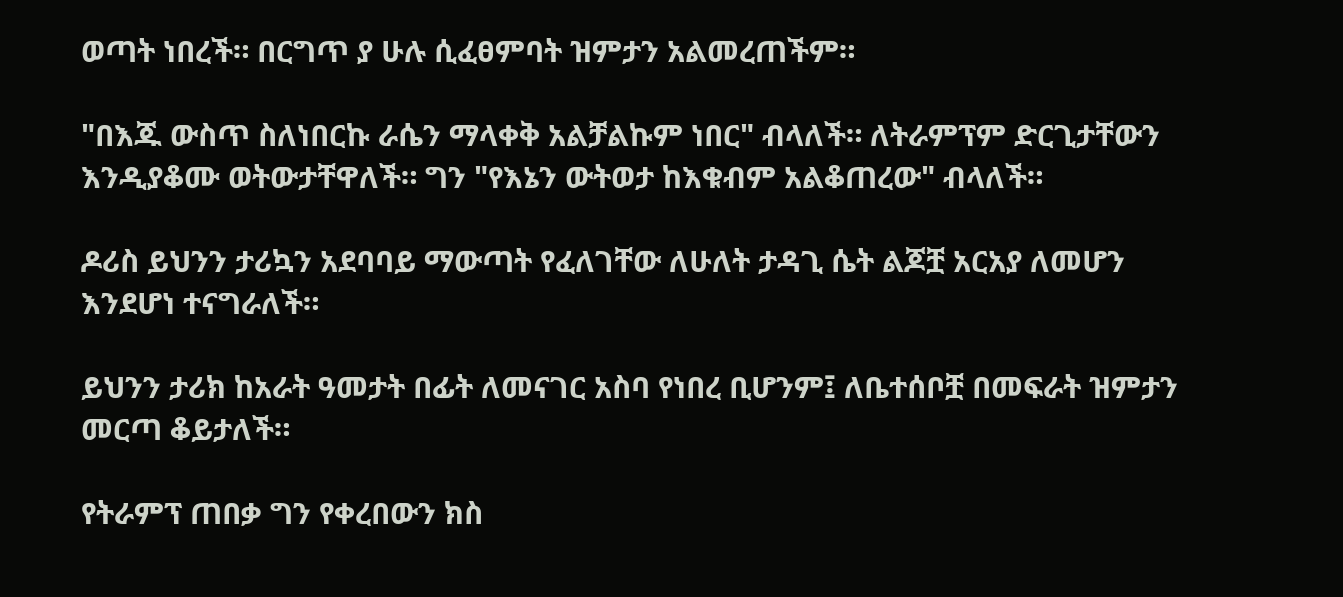ወጣት ነበረች። በርግጥ ያ ሁሉ ሲፈፀምባት ዝምታን አልመረጠችም።

"በእጁ ውስጥ ስለነበርኩ ራሴን ማላቀቅ አልቻልኩም ነበር" ብላለች። ለትራምፕም ድርጊታቸውን እንዲያቆሙ ወትውታቸዋለች። ግን "የእኔን ውትወታ ከእቁብም አልቆጠረው" ብላለች።

ዶሪስ ይህንን ታሪኳን አደባባይ ማውጣት የፈለገቸው ለሁለት ታዳጊ ሴት ልጆቿ አርአያ ለመሆን እንደሆነ ተናግራለች።

ይህንን ታሪክ ከአራት ዓመታት በፊት ለመናገር አስባ የነበረ ቢሆንም፤ ለቤተሰቦቿ በመፍራት ዝምታን መርጣ ቆይታለች።

የትራምፕ ጠበቃ ግን የቀረበውን ክስ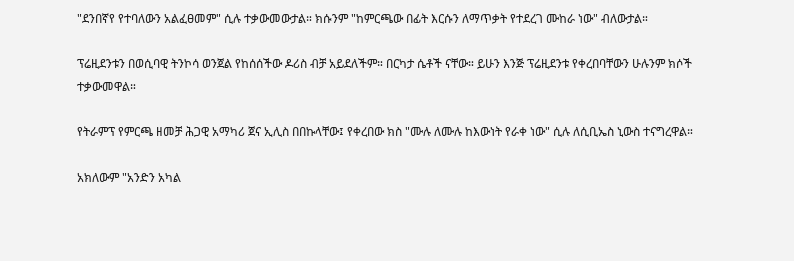"ደንበኛየ የተባለውን አልፈፀመም" ሲሉ ተቃውመውታል። ክሱንም "ከምርጫው በፊት እርሱን ለማጥቃት የተደረገ ሙከራ ነው" ብለውታል።

ፕሬዚደንቱን በወሲባዊ ትንኮሳ ወንጀል የከሰሰችው ዶሪስ ብቻ አይደለችም። በርካታ ሴቶች ናቸው። ይሁን እንጅ ፕሬዚደንቱ የቀረበባቸውን ሁሉንም ክሶች ተቃውመዋል።

የትራምፕ የምርጫ ዘመቻ ሕጋዊ አማካሪ ጀና ኢሊስ በበኩላቸው፤ የቀረበው ክስ "ሙሉ ለሙሉ ከእውነት የራቀ ነው" ሲሉ ለሲቢኤስ ኒውስ ተናግረዋል።

አክለውም "አንድን አካል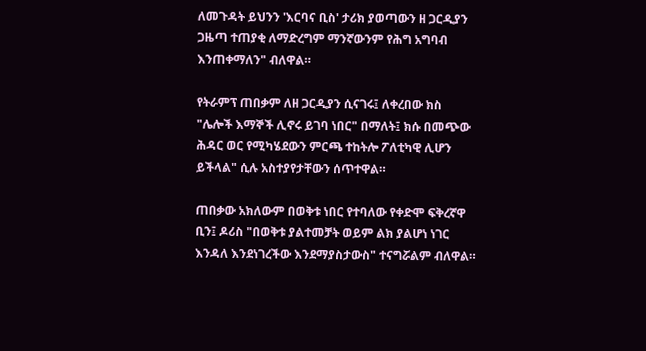ለመጉዳት ይህንን 'እርባና ቢስ' ታሪክ ያወጣውን ዘ ጋርዲያን ጋዜጣ ተጠያቂ ለማድረግም ማንኛውንም የሕግ አግባብ እንጠቀማለን" ብለዋል።

የትራምፕ ጠበቃም ለዘ ጋርዲያን ሲናገሩ፤ ለቀረበው ክስ "ሌሎች እማኞች ሊኖሩ ይገባ ነበር" በማለት፤ ክሱ በመጭው ሕዳር ወር የሚካሄደውን ምርጫ ተከትሎ ፖለቲካዊ ሊሆን ይችላል" ሲሉ አስተያየታቸውን ሰጥተዋል።

ጠበቃው አክለውም በወቅቱ ነበር የተባለው የቀድሞ ፍቅረኛዋ ቢን፤ ዶሪስ "በወቅቱ ያልተመቻት ወይም ልክ ያልሆነ ነገር እንዳለ እንደነገረችው እንደማያስታውስ" ተናግሯልም ብለዋል።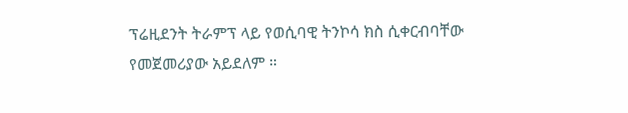ፕሬዚደንት ትራምፕ ላይ የወሲባዊ ትንኮሳ ክስ ሲቀርብባቸው የመጀመሪያው አይደለም ።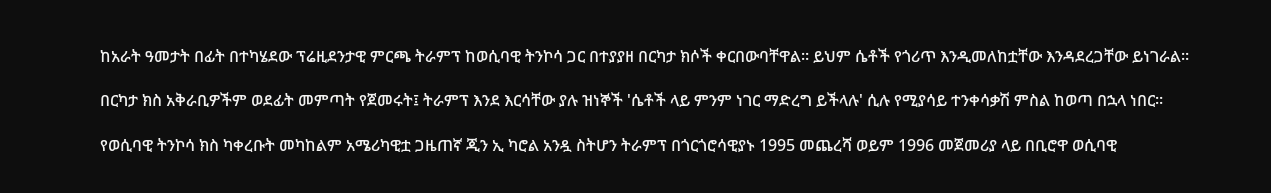ከአራት ዓመታት በፊት በተካሄደው ፕሬዚደንታዊ ምርጫ ትራምፕ ከወሲባዊ ትንኮሳ ጋር በተያያዘ በርካታ ክሶች ቀርበውባቸዋል። ይህም ሴቶች የጎሪጥ እንዲመለከቷቸው እንዳደረጋቸው ይነገራል።

በርካታ ክስ አቅራቢዎችም ወደፊት መምጣት የጀመሩት፤ ትራምፕ እንደ እርሳቸው ያሉ ዝነኞች 'ሴቶች ላይ ምንም ነገር ማድረግ ይችላሉ' ሲሉ የሚያሳይ ተንቀሳቃሽ ምስል ከወጣ በኋላ ነበር።

የወሲባዊ ትንኮሳ ክስ ካቀረቡት መካከልም አሜሪካዊቷ ጋዜጠኛ ጂን ኢ ካሮል አንዷ ስትሆን ትራምፕ በጎርጎሮሳዊያኑ 1995 መጨረሻ ወይም 1996 መጀመሪያ ላይ በቢሮዋ ወሲባዊ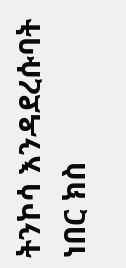ትንኮሳ እንዳደረሱባት ነበር ክስ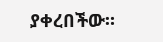ያቀረበችው።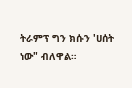ትራምፕ ግን ክሱን 'ሀሰት ነው" ብለዋል።